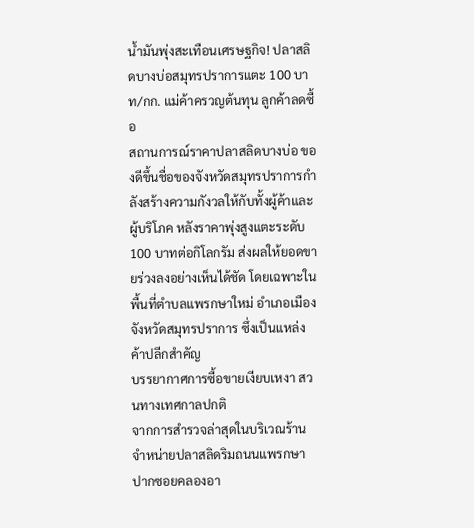น้ำมันพุ่งสะเทือนเศรษฐกิจ! ปลาสลิดบางบ่อสมุทรปราการแตะ 100 บาท/กก. แม่ค้าครวญต้นทุน ลูกค้าลดซื้อ
สถานการณ์ราคาปลาสลิดบางบ่อ ของดีขึ้นชื่อของจังหวัดสมุทรปราการกำลังสร้างความกังวลให้กับทั้งผู้ค้าและผู้บริโภค หลังราคาพุ่งสูงแตะระดับ 100 บาทต่อกิโลกรัม ส่งผลให้ยอดขายร่วงลงอย่างเห็นได้ชัด โดยเฉพาะในพื้นที่ตำบลแพรกษาใหม่ อำเภอเมือง จังหวัดสมุทรปราการ ซึ่งเป็นแหล่งค้าปลีกสำคัญ
บรรยากาศการซื้อขายเงียบเหงา สวนทางเทศกาลปกติ
จากการสำรวจล่าสุดในบริเวณร้านจำหน่ายปลาสลิดริมถนนแพรกษา ปากซอยคลองอา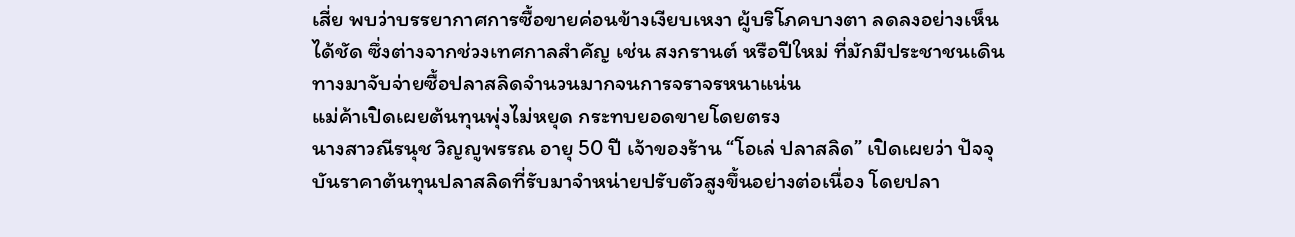เสี่ย พบว่าบรรยากาศการซื้อขายค่อนข้างเงียบเหงา ผู้บริโภคบางตา ลดลงอย่างเห็นได้ชัด ซึ่งต่างจากช่วงเทศกาลสำคัญ เช่น สงกรานต์ หรือปีใหม่ ที่มักมีประชาชนเดินทางมาจับจ่ายซื้อปลาสลิดจำนวนมากจนการจราจรหนาแน่น
แม่ค้าเปิดเผยต้นทุนพุ่งไม่หยุด กระทบยอดขายโดยตรง
นางสาวณีรนุช วิญญูพรรณ อายุ 50 ปี เจ้าของร้าน “โอเล่ ปลาสลิด” เปิดเผยว่า ปัจจุบันราคาต้นทุนปลาสลิดที่รับมาจำหน่ายปรับตัวสูงขึ้นอย่างต่อเนื่อง โดยปลา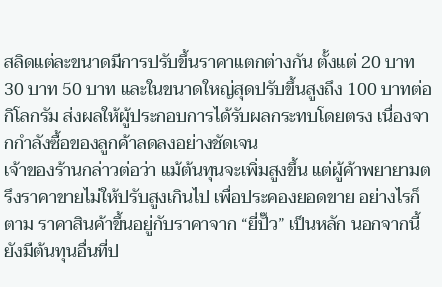สลิดแต่ละขนาดมีการปรับขึ้นราคาแตกต่างกัน ตั้งแต่ 20 บาท 30 บาท 50 บาท และในขนาดใหญ่สุดปรับขึ้นสูงถึง 100 บาทต่อกิโลกรัม ส่งผลให้ผู้ประกอบการได้รับผลกระทบโดยตรง เนื่องจากกำลังซื้อของลูกค้าลดลงอย่างชัดเจน
เจ้าของร้านกล่าวต่อว่า แม้ต้นทุนจะเพิ่มสูงขึ้น แต่ผู้ค้าพยายามตรึงราคาขายไม่ให้ปรับสูงเกินไป เพื่อประคองยอดขาย อย่างไรก็ตาม ราคาสินค้าขึ้นอยู่กับราคาจาก “ยี่ปั๊ว” เป็นหลัก นอกจากนี้ยังมีต้นทุนอื่นที่ป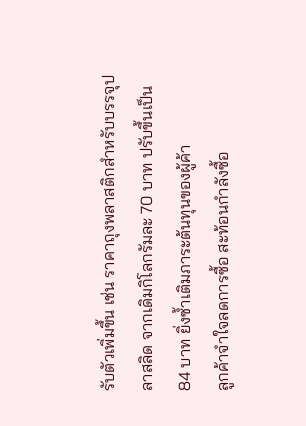รับตัวเพิ่มขึ้น เช่น ราคาถุงพลาสติกสำหรับบรรจุปลาสลิด จากเดิมกิโลกรัมละ 70 บาท ปรับขึ้นเป็น 84 บาท ยิ่งซ้ำเติมภาระต้นทุนของผู้ค้า
ลูกค้าจำใจลดการซื้อ สะท้อนกำลังซื้อ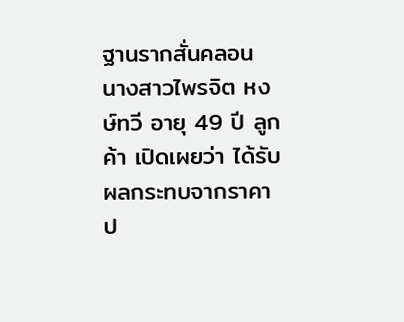ฐานรากสั่นคลอน
นางสาวไพรจิต หงษ์ทวี อายุ 49 ปี ลูกค้า เปิดเผยว่า ได้รับผลกระทบจากราคาป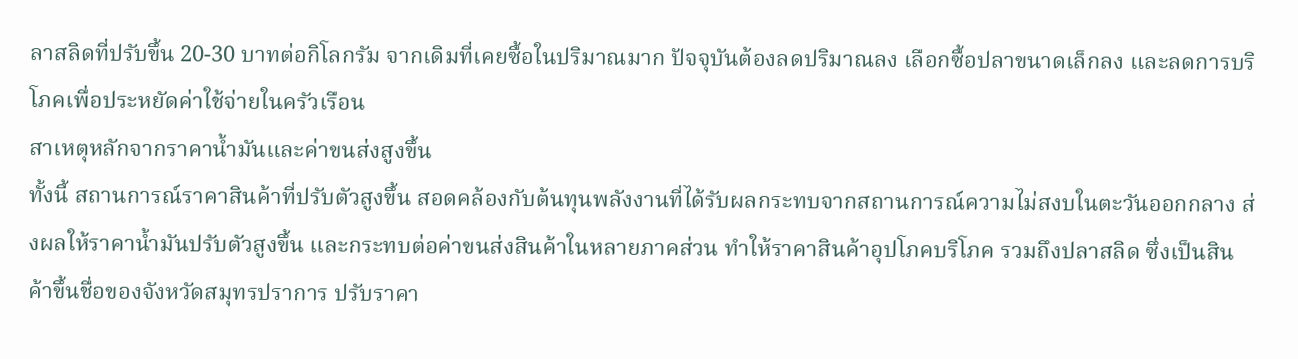ลาสลิดที่ปรับขึ้น 20-30 บาทต่อกิโลกรัม จากเดิมที่เคยซื้อในปริมาณมาก ปัจจุบันต้องลดปริมาณลง เลือกซื้อปลาขนาดเล็กลง และลดการบริโภคเพื่อประหยัดค่าใช้จ่ายในครัวเรือน
สาเหตุหลักจากราคาน้ำมันและค่าขนส่งสูงขึ้น
ทั้งนี้ สถานการณ์ราคาสินค้าที่ปรับตัวสูงขึ้น สอดคล้องกับต้นทุนพลังงานที่ได้รับผลกระทบจากสถานการณ์ความไม่สงบในตะวันออกกลาง ส่งผลให้ราคาน้ำมันปรับตัวสูงขึ้น และกระทบต่อค่าขนส่งสินค้าในหลายภาคส่วน ทำให้ราคาสินค้าอุปโภคบริโภค รวมถึงปลาสลิด ซึ่งเป็นสินค้าขึ้นชื่อของจังหวัดสมุทรปราการ ปรับราคา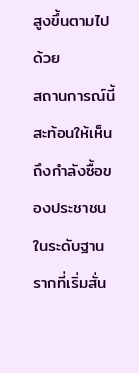สูงขึ้นตามไปด้วย
สถานการณ์นี้สะท้อนให้เห็นถึงกำลังซื้อของประชาชนในระดับฐานรากที่เริ่มสั่น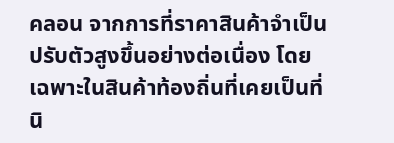คลอน จากการที่ราคาสินค้าจำเป็นปรับตัวสูงขึ้นอย่างต่อเนื่อง โดยเฉพาะในสินค้าท้องถิ่นที่เคยเป็นที่นิ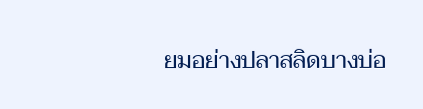ยมอย่างปลาสลิดบางบ่อ